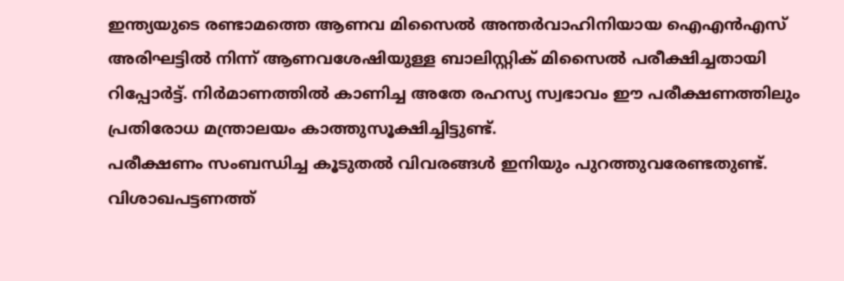ഇന്ത്യയുടെ രണ്ടാമത്തെ ആണവ മിസൈൽ അന്തർവാഹിനിയായ ഐഎൻഎസ് അരിഘട്ടിൽ നിന്ന് ആണവശേഷിയുള്ള ബാലിസ്റ്റിക് മിസൈൽ പരീക്ഷിച്ചതായി റിപ്പോർട്ട്. നിർമാണത്തിൽ കാണിച്ച അതേ രഹസ്യ സ്വഭാവം ഈ പരീക്ഷണത്തിലും പ്രതിരോധ മന്ത്രാലയം കാത്തുസൂക്ഷിച്ചിട്ടുണ്ട്.
പരീക്ഷണം സംബന്ധിച്ച കൂടുതൽ വിവരങ്ങൾ ഇനിയും പുറത്തുവരേണ്ടതുണ്ട്. വിശാഖപട്ടണത്ത്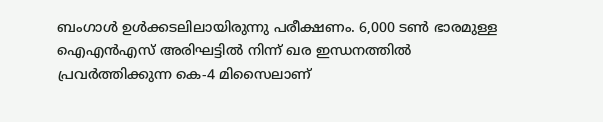ബംഗാൾ ഉൾക്കടലിലായിരുന്നു പരീക്ഷണം. 6,000 ടൺ ഭാരമുള്ള ഐഎൻഎസ് അരിഘട്ടിൽ നിന്ന് ഖര ഇന്ധനത്തിൽ പ്രവർത്തിക്കുന്ന കെ-4 മിസൈലാണ്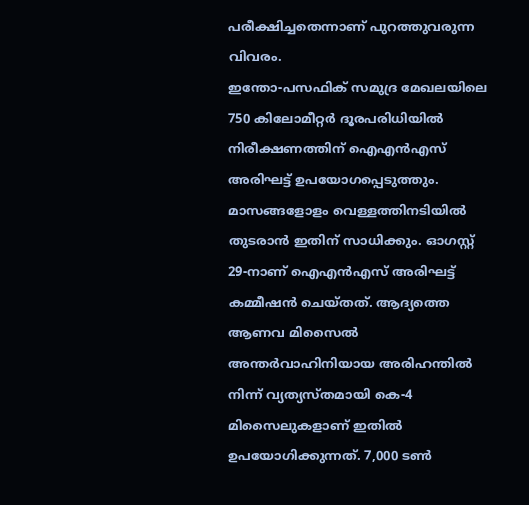പരീക്ഷിച്ചതെന്നാണ് പുറത്തുവരുന്ന വിവരം.
ഇന്തോ-പസഫിക് സമുദ്ര മേഖലയിലെ 750 കിലോമീറ്റർ ദൂരപരിധിയിൽ നിരീക്ഷണത്തിന് ഐഎൻഎസ് അരിഘട്ട് ഉപയോഗപ്പെടുത്തും. മാസങ്ങളോളം വെള്ളത്തിനടിയിൽ തുടരാൻ ഇതിന് സാധിക്കും. ഓഗസ്റ്റ് 29-നാണ് ഐഎൻഎസ് അരിഘട്ട് കമ്മീഷൻ ചെയ്തത്. ആദ്യത്തെ ആണവ മിസൈൽ അന്തർവാഹിനിയായ അരിഹന്തിൽ നിന്ന് വ്യത്യസ്തമായി കെ-4 മിസൈലുകളാണ് ഇതിൽ ഉപയോഗിക്കുന്നത്. 7,000 ടൺ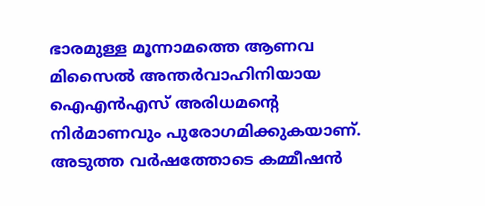ഭാരമുള്ള മൂന്നാമത്തെ ആണവ മിസൈൽ അന്തർവാഹിനിയായ ഐഎൻഎസ് അരിധമന്റെ നിർമാണവും പുരോഗമിക്കുകയാണ്. അടുത്ത വർഷത്തോടെ കമ്മീഷൻ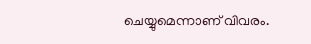ചെയ്യുമെന്നാണ് വിവരം.